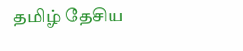தமிழ் தேசிய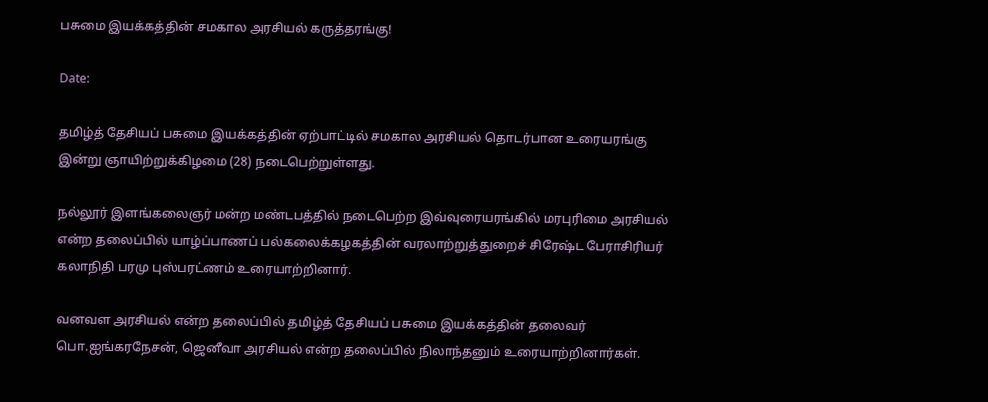பசுமை இயக்கத்தின் சமகால அரசியல் கருத்தரங்கு!

Date:

தமிழ்த் தேசியப் பசுமை இயக்கத்தின் ஏற்பாட்டில் சமகால அரசியல் தொடர்பான உரையரங்கு இன்று ஞாயிற்றுக்கிழமை (28) நடைபெற்றுள்ளது.

நல்லூர் இளங்கலைஞர் மன்ற மண்டபத்தில் நடைபெற்ற இவ்வுரையரங்கில் மரபுரிமை அரசியல் என்ற தலைப்பில் யாழ்ப்பாணப் பல்கலைக்கழகத்தின் வரலாற்றுத்துறைச் சிரேஷ்ட பேராசிரியர் கலாநிதி பரமு புஸ்பரட்ணம் உரையாற்றினார்.

வனவள அரசியல் என்ற தலைப்பில் தமிழ்த் தேசியப் பசுமை இயக்கத்தின் தலைவர் பொ.ஐங்கரநேசன், ஜெனீவா அரசியல் என்ற தலைப்பில் நிலாந்தனும் உரையாற்றினார்கள்.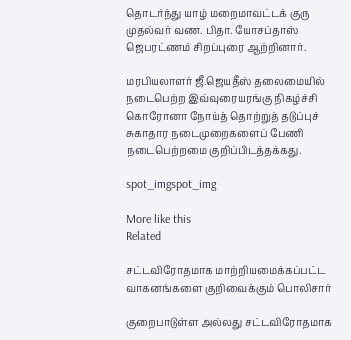தொடர்ந்து யாழ் மறைமாவட்டக் குரு முதல்வர் வண. பிதா. யோசப்தாஸ் ஜெபரட்ணம் சிறப்புரை ஆற்றினார்.

மரபியலாளர் ஜீ.ஜெயதீஸ் தலைமையில் நடைபெற்ற இவ்வுரையரங்கு நிகழ்ச்சி கொரோனா நோய்த் தொற்றுத் தடுப்புச் சுகாதார நடைமுறைகளைப் பேணி நடைபெற்றமை குறிப்பிடத்தக்கது.

spot_imgspot_img

More like this
Related

சட்டவிரோதமாக மாற்றியமைக்கப்பட்ட வாகனங்களை குறிவைக்கும் பொலிசார்

குறைபாடுள்ள அல்லது சட்டவிரோதமாக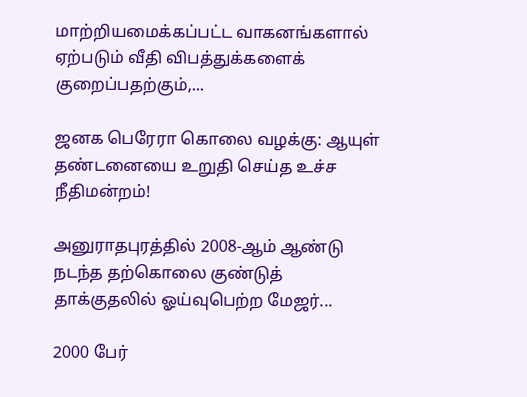மாற்றியமைக்கப்பட்ட வாகனங்களால் ஏற்படும் வீதி விபத்துக்களைக் குறைப்பதற்கும்,...

ஜனக பெரேரா கொலை வழக்கு: ஆயுள் தண்டனையை உறுதி செய்த உச்ச நீதிமன்றம்!

அனுராதபுரத்தில் 2008-ஆம் ஆண்டு நடந்த தற்கொலை குண்டுத் தாக்குதலில் ஓய்வுபெற்ற மேஜர்...

2000 பேர்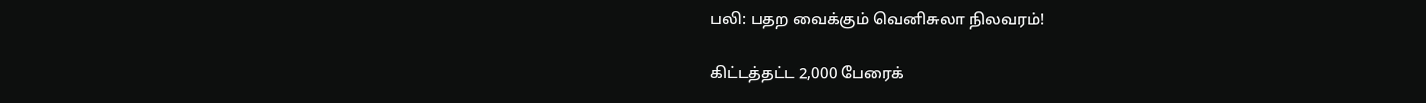பலி: பதற வைக்கும் வெனிசுலா நிலவரம்!

கிட்டத்தட்ட 2,000 பேரைக்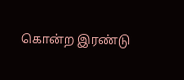கொன்ற இரண்டு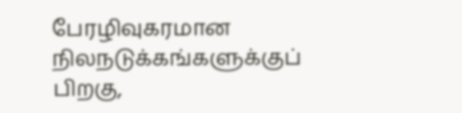பேரழிவுகரமான நிலநடுக்கங்களுக்குப் பிறகு,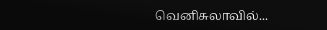வெனிசுலாவில்...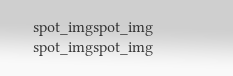spot_imgspot_img
spot_imgspot_img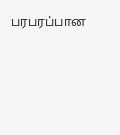பரபரப்பான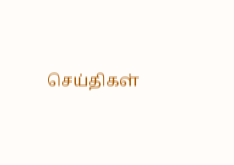செய்திகள்